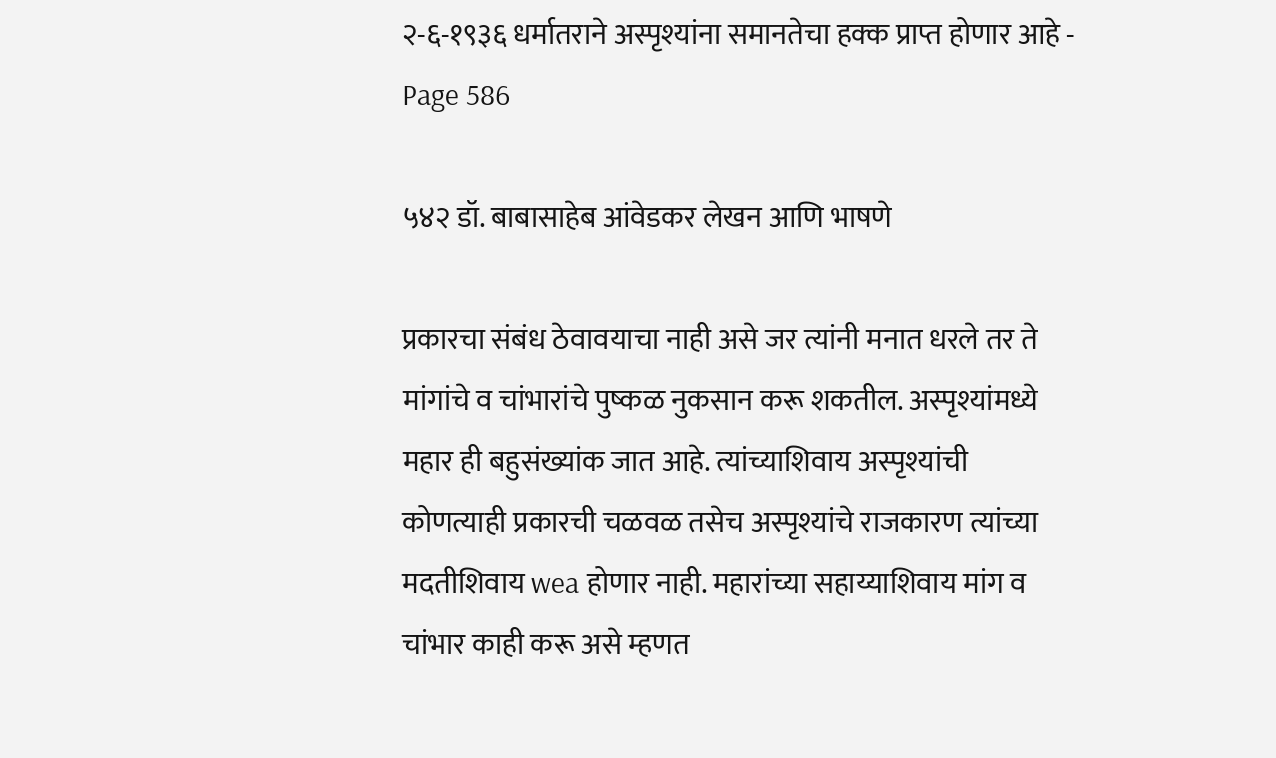२-६-१९३६ धर्मातराने अस्पृश्यांना समानतेचा हक्क प्राप्त होणार आहे - Page 586

५४२ डॉ. बाबासाहेब आंवेडकर लेखन आणि भाषणे

प्रकारचा संबंध ठेवावयाचा नाही असे जर त्यांनी मनात धरले तर ते मांगांचे व चांभारांचे पुष्कळ नुकसान करू शकतील. अस्पृश्यांमध्ये महार ही बहुसंख्यांक जात आहे. त्यांच्याशिवाय अस्पृश्यांची कोणत्याही प्रकारची चळवळ तसेच अस्पृश्यांचे राजकारण त्यांच्या मदतीशिवाय wea होणार नाही. महारांच्या सहाय्याशिवाय मांग व चांभार काही करू असे म्हणत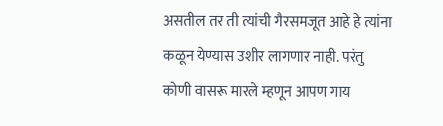असतील तर ती त्यांची गैरसमजूत आहे हे त्यांना कळून येण्यास उशीर लागणार नाही. परंतु कोणी वासरू मारले म्हणून आपण गाय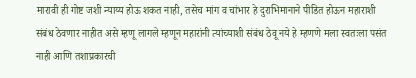मारावी ही गोष्ट जशी न्याय्य होऊ शकत नाही, तसेच मांग व चांभार हे दुराभिमानाने पीडित होऊन महाराशी संबंध ठेवणार नाहीत असे म्हणू लागले म्हणून महारांनी त्यांच्याशी संबंध ठेवू नये हे म्हणणे मला स्वतःला पसंत नाही आणि तशाप्रकारची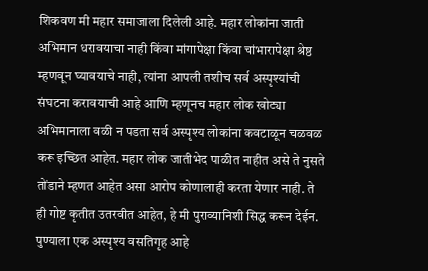शिकवण मी महार समाजाला दिलेली आहे. महार लोकांना जाती अभिमान धरावयाचा नाही किंवा मांगापेक्षा किंवा चांभारापेक्षा श्रेष्ठ म्हणवून घ्यावयाचे नाही, त्यांना आपली तशीच सर्व अस्पृश्यांची संघटना करावयाची आहे आणि म्हणूनच महार लोक खोट्या अभिमानाला वळी न पडता सर्व अस्पृश्य लोकांना कवटाळून चळवळ करू इच्छित आहेत. महार लोक जातीभेद पाळीत नाहीत असे ते नुसते तोंडाने म्हणत आहेत असा आरोप कोणालाही करता येणार नाही. ते ही गोष्ट कृतीत उतरवीत आहेत, हे मी पुराव्यानिशी सिद्ध करून देईन. पुण्याला एक अस्पृश्य वसतिगृह आहे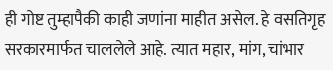ही गोष्ट तुम्हापैकी काही जणांना माहीत असेल. हे वसतिगृह सरकारमार्फत चाललेले आहे. त्यात महार, मांग, चांभार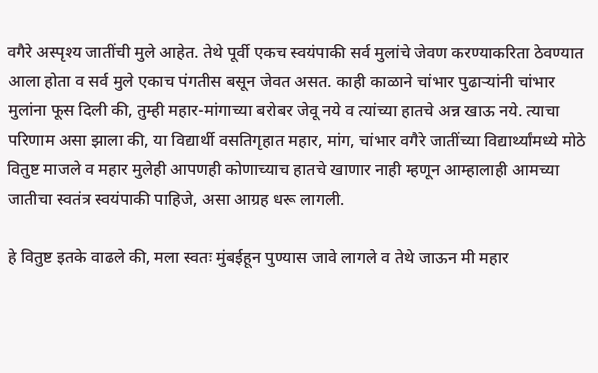वगैरे अस्पृश्य जातींची मुले आहेत. तेथे पूर्वी एकच स्वयंपाकी सर्व मुलांचे जेवण करण्याकरिता ठेवण्यात आला होता व सर्व मुले एकाच पंगतीस बसून जेवत असत. काही काळाने चांभार पुढाऱ्यांनी चांभार मुलांना फूस दिली की, तुम्ही महार-मांगाच्या बरोबर जेवू नये व त्यांच्या हातचे अन्न खाऊ नये. त्याचा परिणाम असा झाला की, या विद्यार्थी वसतिगृहात महार, मांग, चांभार वगैरे जातींच्या विद्यार्थ्यांमध्ये मोठे वितुष्ट माजले व महार मुलेही आपणही कोणाच्याच हातचे खाणार नाही म्हणून आम्हालाही आमच्या जातीचा स्वतंत्र स्वयंपाकी पाहिजे, असा आग्रह धरू लागली.

हे वितुष्ट इतके वाढले की, मला स्वतः मुंबईहून पुण्यास जावे लागले व तेथे जाऊन मी महार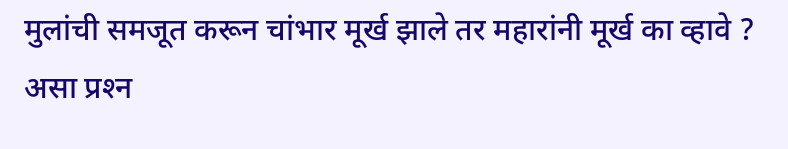मुलांची समजूत करून चांभार मूर्ख झाले तर महारांनी मूर्ख का व्हावे ? असा प्रश्‍न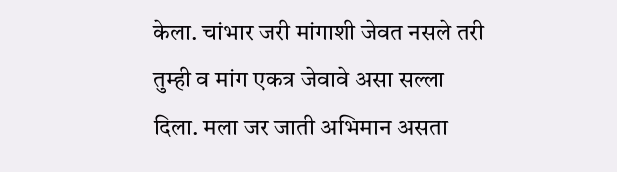केला. चांभार जरी मांगाशी जेवत नसले तरी तुम्ही व मांग एकत्र जेवावे असा सल्ला दिला. मला जर जाती अभिमान असता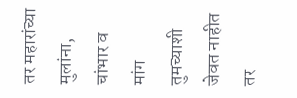तर महारांच्या मुलांना, चांभार व मांग तुमच्याशी जेवत नाहीत तर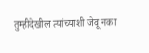तुम्हीदेखील त्यांच्याशी जेवू नका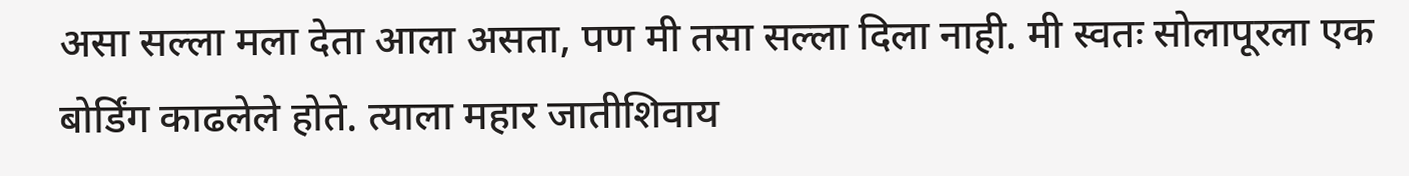असा सल्ला मला देता आला असता, पण मी तसा सल्ला दिला नाही. मी स्वतः सोलापूरला एक बोर्डिंग काढलेले होते. त्याला महार जातीशिवाय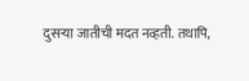दुसऱ्या जातीची मदत नव्हती. तथापि,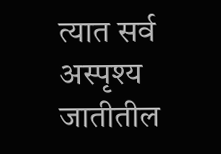त्यात सर्व अस्पृश्य जातीतील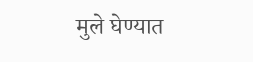मुले घेण्यात